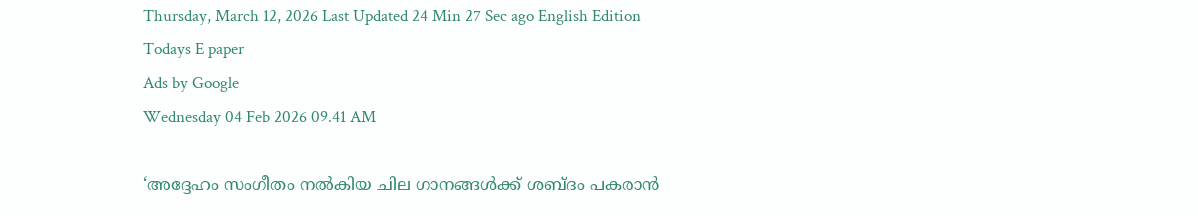Thursday, March 12, 2026 Last Updated 24 Min 27 Sec ago English Edition
Todays E paper
Ads by Google
Wednesday 04 Feb 2026 09.41 AM

‘അദ്ദേഹം സംഗീതം നല്‍കിയ ചില ഗാനങ്ങള്‍ക്ക് ശബ്ദം പകരാന്‍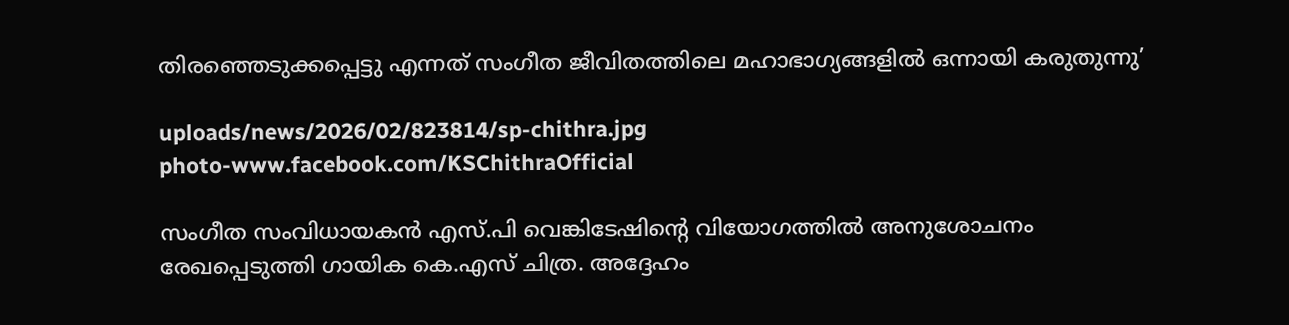തിരഞ്ഞെടുക്കപ്പെട്ടു എന്നത് സംഗീത ജീവിതത്തിലെ മഹാഭാഗ്യങ്ങളില്‍ ഒന്നായി കരുതുന്നു’

uploads/news/2026/02/823814/sp-chithra.jpg
photo-www.facebook.com/KSChithraOfficial

സംഗീത സംവിധായകന്‍ എസ്.പി വെങ്കിടേഷിന്റെ വിയോഗത്തില്‍ അനുശോചനം രേഖപ്പെടുത്തി ഗായിക കെ.എസ് ചിത്ര. അദ്ദേഹം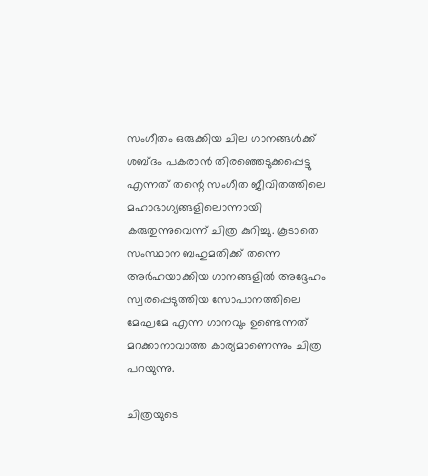സംഗീതം ഒരുക്കിയ ചില ഗാനങ്ങള്‍ക്ക് ശബ്ദം പകരാന്‍ തിരഞ്ഞെടുക്കപ്പെട്ടു എന്നത് തന്റെ സംഗീത ജീവിതത്തിലെ മഹാഭാഗ്യങ്ങളിലൊന്നായി കരുതുന്നുവെന്ന് ചിത്ര കുറിച്ചു. കൂടാതെ സംസ്ഥാന ബഹുമതിക്ക് തന്നെ അര്‍ഹയാക്കിയ ഗാനങ്ങളില്‍ അദ്ദേഹം സ്വരപ്പെടുത്തിയ സോപാനത്തിലെ മേഘമേ എന്ന ഗാനവും ഉണ്ടെന്നത് മറക്കാനാവാത്ത കാര്യമാണെന്നും ചിത്ര പറയുന്നു.

ചിത്രയുടെ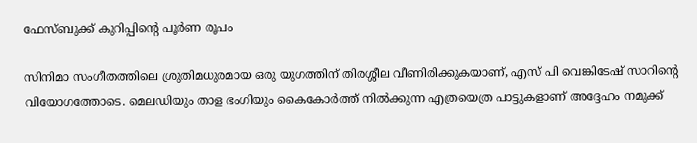ഫേസ്ബുക്ക് കുറിപ്പിന്റെ പൂര്‍ണ രൂപം

സിനിമാ സംഗീതത്തിലെ ശ്രുതിമധുരമായ ഒരു യുഗത്തിന് തിരശ്ശീല വീണിരിക്കുകയാണ്, എസ് പി വെങ്കിടേഷ് സാറിൻ്റെ വിയോഗത്തോടെ. മെലഡിയും താള ഭംഗിയും കൈകോർത്ത് നിൽക്കുന്ന എത്രയെത്ര പാട്ടുകളാണ് അദ്ദേഹം നമുക്ക്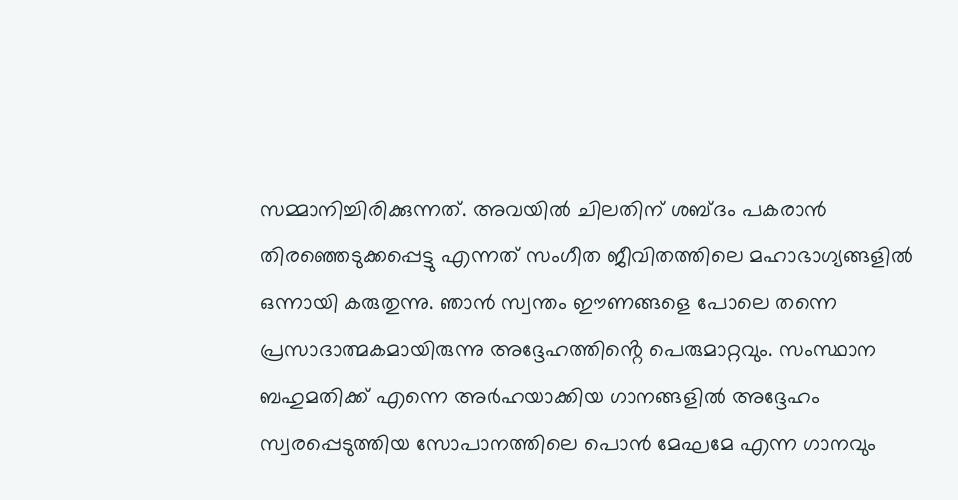സമ്മാനിച്ചിരിക്കുന്നത്. അവയിൽ ചിലതിന് ശബ്ദം പകരാൻ തിരഞ്ഞെടുക്കപ്പെട്ടു എന്നത് സംഗീത ജീവിതത്തിലെ മഹാഭാഗ്യങ്ങളിൽ ഒന്നായി കരുതുന്നു. ഞാൻ സ്വന്തം ഈണങ്ങളെ പോലെ തന്നെ പ്രസാദാത്മകമായിരുന്നു അദ്ദേഹത്തിൻ്റെ പെരുമാറ്റവും. സംസ്ഥാന ബഹുമതിക്ക് എന്നെ അർഹയാക്കിയ ഗാനങ്ങളിൽ അദ്ദേഹം സ്വരപ്പെടുത്തിയ സോപാനത്തിലെ പൊൻ മേഘമേ എന്ന ഗാനവും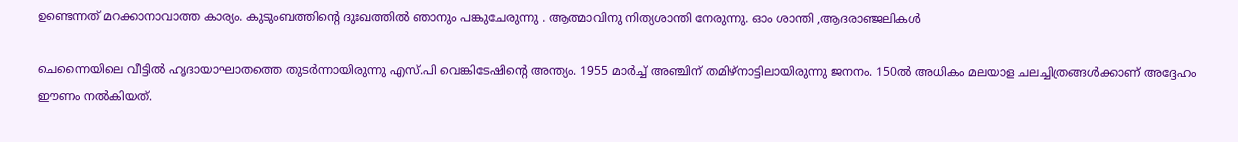ഉണ്ടെന്നത് മറക്കാനാവാത്ത കാര്യം. കുടുംബത്തിന്റെ ദുഃഖത്തിൽ ഞാനും പങ്കുചേരുന്നു . ആത്മാവിനു നിത്യശാന്തി നേരുന്നു. ഓം ശാന്തി ,ആദരാഞ്ജലികൾ

ചെന്നൈയിലെ വീട്ടില്‍ ഹൃദായാഘാതത്തെ തുടര്‍ന്നായിരുന്നു എസ്.പി വെങ്കിടേഷിന്റെ അന്ത്യം. 1955 മാര്‍ച്ച് അഞ്ചിന് തമിഴ്‌നാട്ടിലായിരുന്നു ജനനം. 150ല്‍ അധികം മലയാള ചലച്ചിത്രങ്ങള്‍ക്കാണ് അദ്ദേഹം ഈണം നല്‍കിയത്.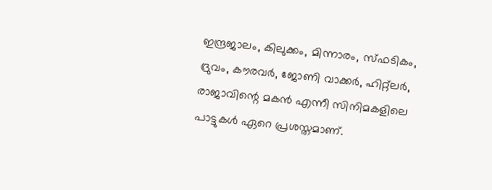ഇന്ദ്രജാലം, കിലുക്കം, മിന്നാരം, സ്ഫടികം, ദ്രുവം, കൗരവര്‍, ജോണി വാക്കര്‍, ഹിറ്റ്ലര്‍, രാജാവിന്റെ മകന്‍ എന്നീ സിനിമകളിലെ പാട്ടുകള്‍ ഏറെ പ്രശസ്തമാണ്.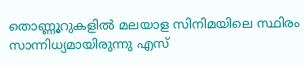തൊണ്ണൂറുകളില്‍ മലയാള സിനിമയിലെ സ്ഥിരം സാന്നിധ്യമായിരുന്നു എസ്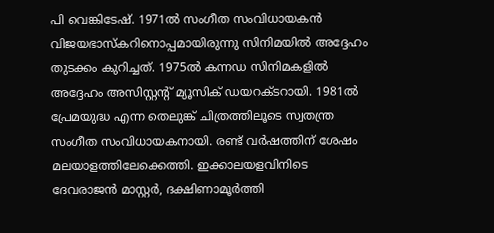പി വെങ്കിടേഷ്. 1971ല്‍ സംഗീത സംവിധായകന്‍ വിജയഭാസ്‌കറിനൊപ്പമായിരുന്നു സിനിമയില്‍ അദ്ദേഹം തുടക്കം കുറിച്ചത്. 1975ല്‍ കന്നഡ സിനിമകളില്‍ അദ്ദേഹം അസിസ്റ്റന്റ് മ്യൂസിക് ഡയറക്ടറായി. 1981ല്‍ പ്രേമയുദ്ധ എന്ന തെലുങ്ക് ചിത്രത്തിലൂടെ സ്വതന്ത്ര സംഗീത സംവിധായകനായി. രണ്ട് വര്‍ഷത്തിന് ശേഷം മലയാളത്തിലേക്കെത്തി. ഇക്കാലയളവിനിടെ ദേവരാജന്‍ മാസ്റ്റര്‍, ദക്ഷിണാമൂര്‍ത്തി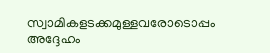സ്വാമികളടക്കമുള്ളവരോടൊപ്പം അദ്ദേഹം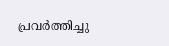പ്രവര്‍ത്തിച്ചു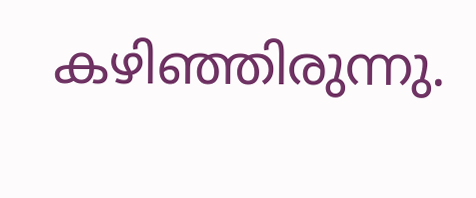കഴിഞ്ഞിരുന്നു.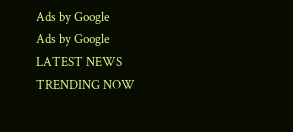Ads by Google
Ads by Google
LATEST NEWS
TRENDING NOW